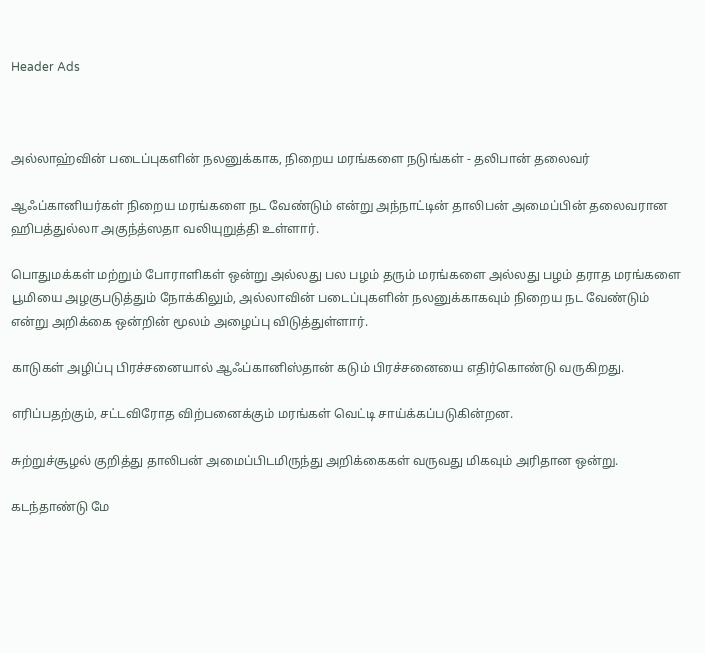Header Ads



அல்லாஹ்வின் படைப்புகளின் நலனுக்காக, நிறைய மரங்களை நடுங்கள் - தலிபான் தலைவர்

ஆஃப்கானியர்கள் நிறைய மரங்களை நட வேண்டும் என்று அந்நாட்டின் தாலிபன் அமைப்பின் தலைவரான ஹிபத்துல்லா அகுந்த்ஸதா வலியுறுத்தி உள்ளார்.

பொதுமக்கள் மற்றும் போராளிகள் ஒன்று அல்லது பல பழம் தரும் மரங்களை அல்லது பழம் தராத மரங்களை பூமியை அழகுபடுத்தும் நோக்கிலும், அல்லாவின் படைப்புகளின் நலனுக்காகவும் நிறைய நட வேண்டும் என்று அறிக்கை ஒன்றின் மூலம் அழைப்பு விடுத்துள்ளார்.

காடுகள் அழிப்பு பிரச்சனையால் ஆஃப்கானிஸ்தான் கடும் பிரச்சனையை எதிர்கொண்டு வருகிறது.

எரிப்பதற்கும், சட்டவிரோத விற்பனைக்கும் மரங்கள் வெட்டி சாய்க்கப்படுகின்றன.

சுற்றுச்சூழல் குறித்து தாலிபன் அமைப்பிடமிருந்து அறிக்கைகள் வருவது மிகவும் அரிதான ஒன்று.

கடந்தாண்டு மே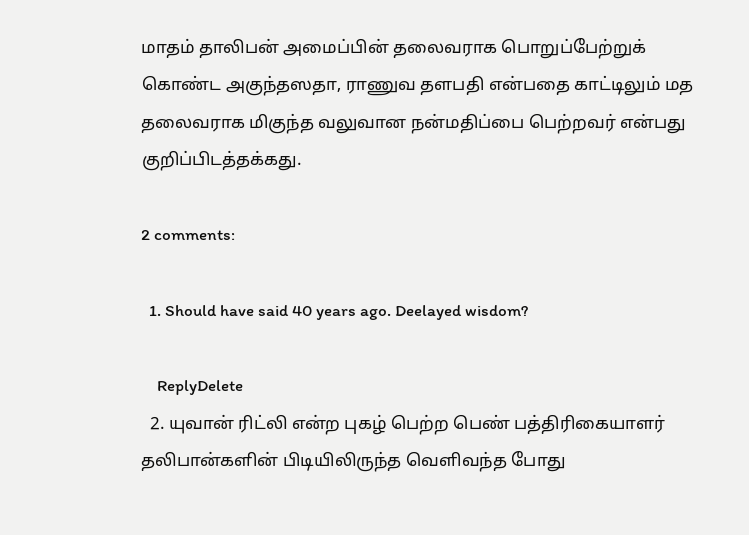மாதம் தாலிபன் அமைப்பின் தலைவராக பொறுப்பேற்றுக் கொண்ட அகுந்தஸதா, ராணுவ தளபதி என்பதை காட்டிலும் மத தலைவராக மிகுந்த வலுவான நன்மதிப்பை பெற்றவர் என்பது குறிப்பிடத்தக்கது.

2 comments:

  1. Should have said 40 years ago. Deelayed wisdom?

    ReplyDelete
  2. யுவான் ரிட்லி என்ற புகழ் பெற்ற பெண் பத்திரிகையாளர் தலிபான்களின் பிடியிலிருந்த வெளிவந்த போது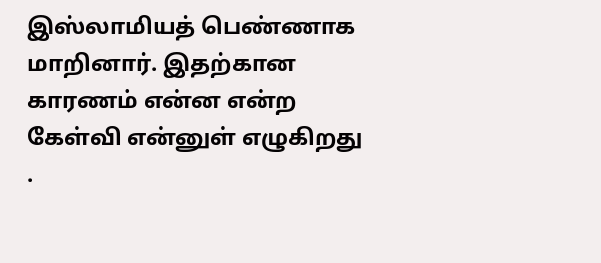இஸ்லாமியத் பெண்ணாக மாறினார். இதற்கான காரணம் என்ன என்ற கேள்வி என்னுள் எழுகிறது .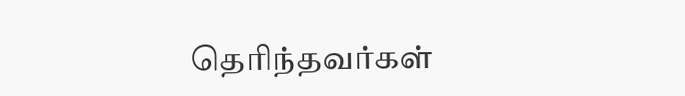தெரிந்தவர்கள்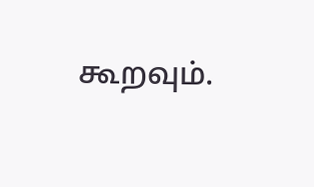கூறவும்.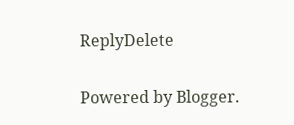ReplyDelete

Powered by Blogger.